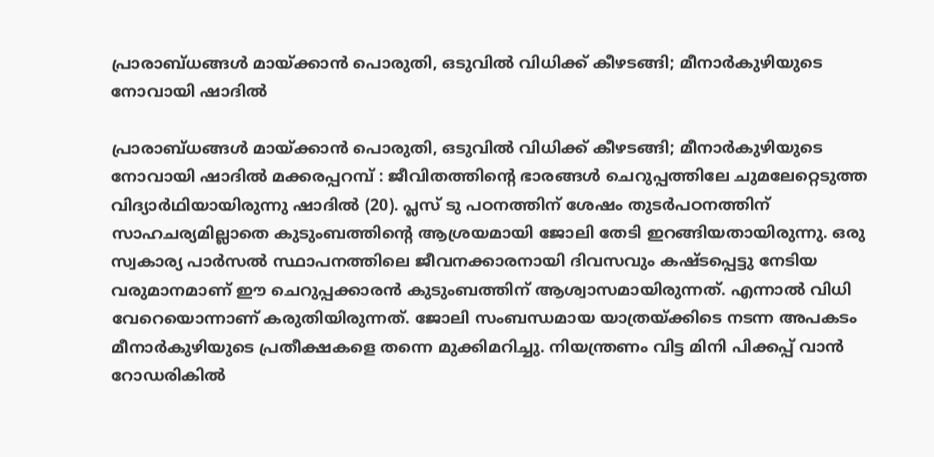പ്രാരാബ്ധങ്ങൾ മായ്ക്കാൻ പൊരുതി, ഒടുവിൽ വിധിക്ക് കീഴടങ്ങി; മീനാർകുഴിയുടെ നോവായി ഷാദിൽ

പ്രാരാബ്ധങ്ങൾ മായ്ക്കാൻ പൊരുതി, ഒടുവിൽ വിധിക്ക് കീഴടങ്ങി; മീനാർകുഴിയുടെ നോവായി ഷാദിൽ മക്കരപ്പറമ്പ് : ജീവിതത്തിന്റെ ഭാരങ്ങൾ ചെറുപ്പത്തിലേ ചുമലേറ്റെടുത്ത വിദ്യാർഥിയായിരുന്നു ഷാദിൽ (20). പ്ലസ് ടു പഠനത്തിന് ശേഷം തുടർപഠനത്തിന് സാഹചര്യമില്ലാതെ കുടുംബത്തിന്റെ ആശ്രയമായി ജോലി തേടി ഇറങ്ങിയതായിരുന്നു. ഒരു സ്വകാര്യ പാർസൽ സ്ഥാപനത്തിലെ ജീവനക്കാരനായി ദിവസവും കഷ്ടപ്പെട്ടു നേടിയ വരുമാനമാണ് ഈ ചെറുപ്പക്കാരൻ കുടുംബത്തിന് ആശ്വാസമായിരുന്നത്. എന്നാൽ വിധി വേറെയൊന്നാണ് കരുതിയിരുന്നത്. ജോലി സംബന്ധമായ യാത്രയ്ക്കിടെ നടന്ന അപകടം മീനാർകുഴിയുടെ പ്രതീക്ഷകളെ തന്നെ മുക്കിമറിച്ചു. നിയന്ത്രണം വിട്ട മിനി പിക്കപ്പ് വാൻ റോഡരികിൽ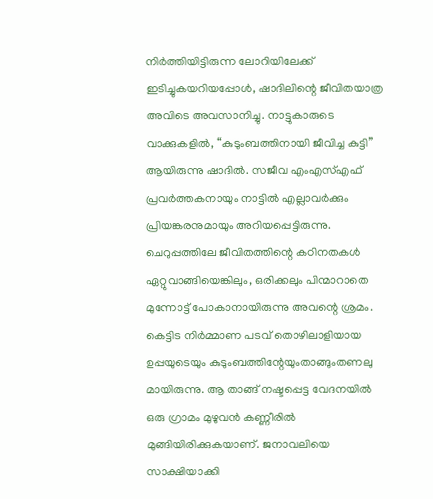നിർത്തിയിട്ടിരുന്ന ലോറിയിലേക്ക് ഇടിച്ചുകയറിയപ്പോൾ, ഷാദിലിന്റെ ജീവിതയാത്ര അവിടെ അവസാനിച്ചു. നാട്ടുകാരുടെ വാക്കുകളിൽ, “കുടുംബത്തിനായി ജീവിച്ച കുട്ടി” ആയിരുന്നു ഷാദിൽ. സജീവ എംഎസ്എഫ് പ്രവർത്തകനായും നാട്ടിൽ എല്ലാവർക്കും പ്രിയങ്കരനുമായും അറിയപ്പെട്ടിരുന്നു. ചെറുപ്പത്തിലേ ജീവിതത്തിന്റെ കഠിനതകൾ ഏറ്റുവാങ്ങിയെങ്കിലും, ഒരിക്കലും പിന്മാറാതെ മുന്നോട്ട് പോകാനായിരുന്നു അവന്റെ ശ്രമം. കെട്ടിട നിർമ്മാണ പടവ് തൊഴിലാളിയായ ഉപ്പയുടെയും കുടുംബത്തിന്റേയുംതാങ്ങുംതണലു മായിരുന്നു. ആ താങ്ങ് നഷ്ടപ്പെട്ട വേദനയിൽ ഒരു ഗ്രാമം മുഴുവൻ കണ്ണീരിൽ മുങ്ങിയിരിക്കുകയാണ്. ജനാവലിയെ സാക്ഷിയാക്കി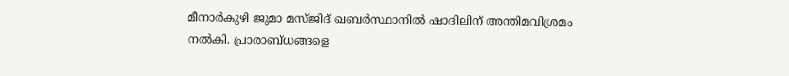മീനാർകുഴി ജുമാ മസ്ജിദ് ഖബർസ്ഥാനിൽ ഷാദിലിന് അന്തിമവിശ്രമം നൽകി. പ്രാരാബ്ധങ്ങളെ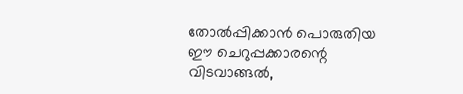തോൽപ്പിക്കാൻ പൊരുതിയ ഈ ചെറുപ്പക്കാരന്റെ വിടവാങ്ങൽ,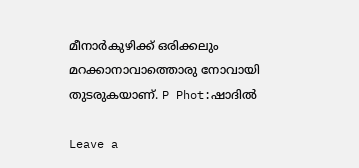മീനാർകുഴിക്ക് ഒരിക്കലും മറക്കാനാവാത്തൊരു നോവായി തുടരുകയാണ്. P Phot:ഷാദിൽ

Leave a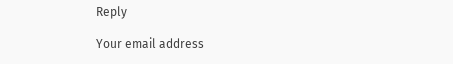Reply

Your email address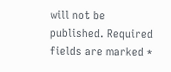will not be published. Required fields are marked *